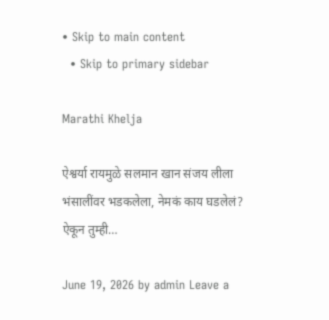• Skip to main content
  • Skip to primary sidebar

Marathi Khelja

ऐश्वर्या रायमुळे सलमान खान संजय लीला भंसालींवर भडकलेला, नेमकं काय घडलेलं? ऐकून तुम्ही…

June 19, 2026 by admin Leave a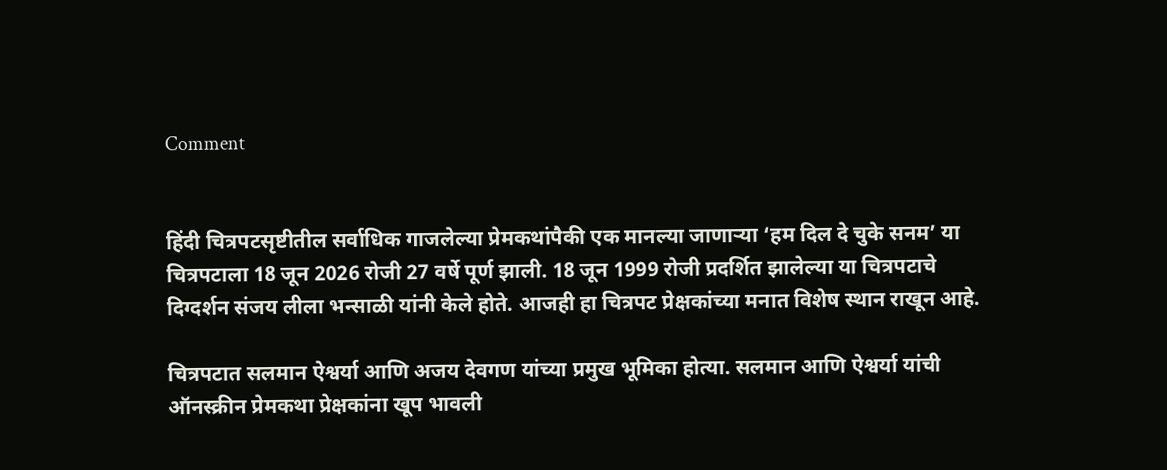Comment


हिंदी चित्रपटसृष्टीतील सर्वाधिक गाजलेल्या प्रेमकथांपैकी एक मानल्या जाणाऱ्या ‘हम दिल दे चुके सनम’ या चित्रपटाला 18 जून 2026 रोजी 27 वर्षे पूर्ण झाली. 18 जून 1999 रोजी प्रदर्शित झालेल्या या चित्रपटाचे दिग्दर्शन संजय लीला भन्साळी यांनी केले होते. आजही हा चित्रपट प्रेक्षकांच्या मनात विशेष स्थान राखून आहे.

चित्रपटात सलमान ऐश्वर्या आणि अजय देवगण यांच्या प्रमुख भूमिका होत्या. सलमान आणि ऐश्वर्या यांची ऑनस्क्रीन प्रेमकथा प्रेक्षकांना खूप भावली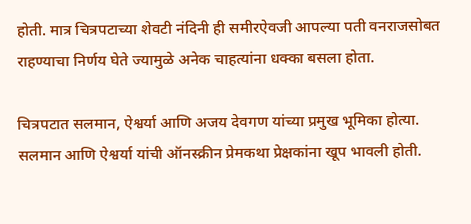होती. मात्र चित्रपटाच्या शेवटी नंदिनी ही समीरऐवजी आपल्या पती वनराजसोबत राहण्याचा निर्णय घेते ज्यामुळे अनेक चाहत्यांना धक्का बसला होता.

चित्रपटात सलमान, ऐश्वर्या आणि अजय देवगण यांच्या प्रमुख भूमिका होत्या. सलमान आणि ऐश्वर्या यांची ऑनस्क्रीन प्रेमकथा प्रेक्षकांना खूप भावली होती.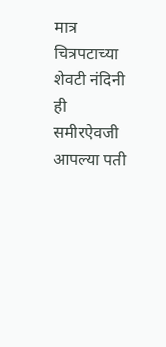मात्र चित्रपटाच्या शेवटी नंदिनी ही समीरऐवजी आपल्या पती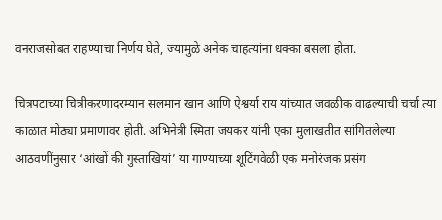वनराजसोबत राहण्याचा निर्णय घेते, ज्यामुळे अनेक चाहत्यांना धक्का बसला होता.

चित्रपटाच्या चित्रीकरणादरम्यान सलमान खान आणि ऐश्वर्या राय यांच्यात जवळीक वाढल्याची चर्चा त्या काळात मोठ्या प्रमाणावर होती. अभिनेत्री स्मिता जयकर यांनी एका मुलाखतीत सांगितलेल्या आठवणींनुसार ‘आंखों की गुस्ताखियां’ या गाण्याच्या शूटिंगवेळी एक मनोरंजक प्रसंग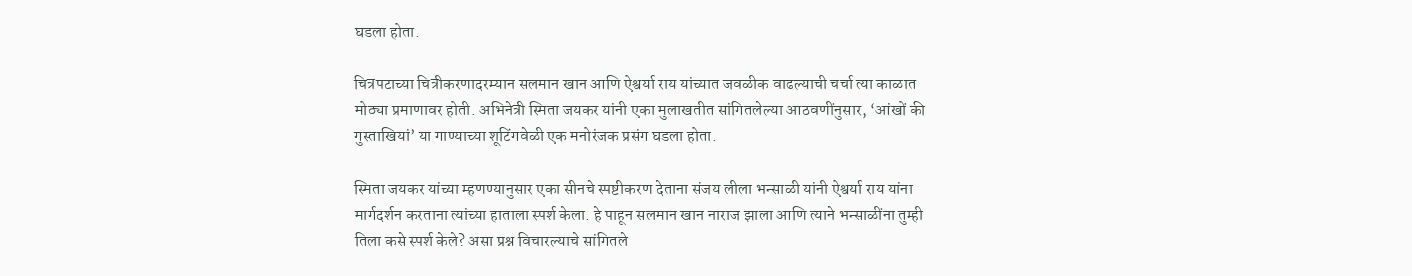घडला होता.

चित्रपटाच्या चित्रीकरणादरम्यान सलमान खान आणि ऐश्वर्या राय यांच्यात जवळीक वाढल्याची चर्चा त्या काळात मोठ्या प्रमाणावर होती. अभिनेत्री स्मिता जयकर यांनी एका मुलाखतीत सांगितलेल्या आठवणींनुसार, ‘आंखों की गुस्ताखियां’ या गाण्याच्या शूटिंगवेळी एक मनोरंजक प्रसंग घडला होता.

स्मिता जयकर यांच्या म्हणण्यानुसार एका सीनचे स्पष्टीकरण देताना संजय लीला भन्साळी यांनी ऐश्वर्या राय यांना मार्गदर्शन करताना त्यांच्या हाताला स्पर्श केला. हे पाहून सलमान खान नाराज झाला आणि त्याने भन्साळींना तुम्ही तिला कसे स्पर्श केले? असा प्रश्न विचारल्याचे सांगितले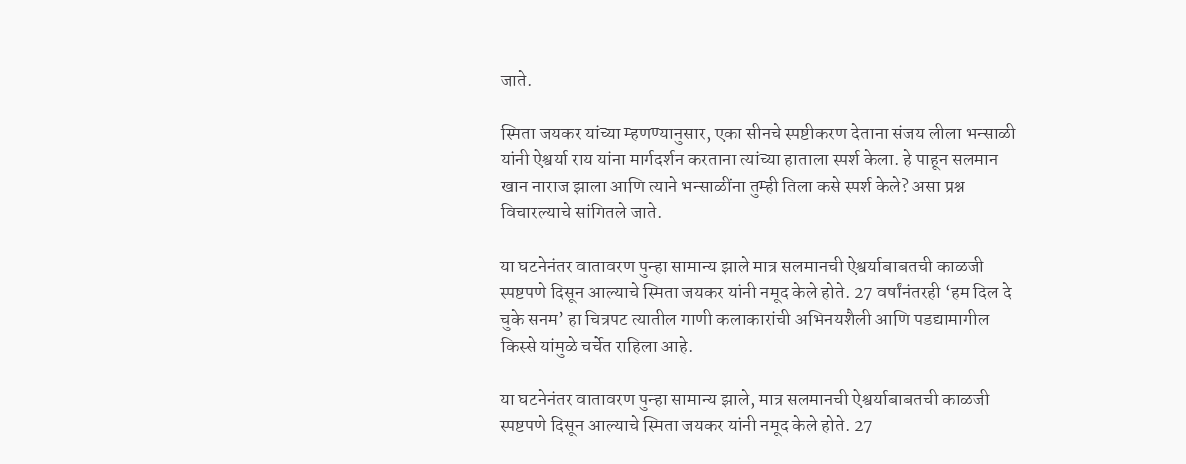जाते.

स्मिता जयकर यांच्या म्हणण्यानुसार, एका सीनचे स्पष्टीकरण देताना संजय लीला भन्साळी यांनी ऐश्वर्या राय यांना मार्गदर्शन करताना त्यांच्या हाताला स्पर्श केला. हे पाहून सलमान खान नाराज झाला आणि त्याने भन्साळींना तुम्ही तिला कसे स्पर्श केले? असा प्रश्न विचारल्याचे सांगितले जाते.

या घटनेनंतर वातावरण पुन्हा सामान्य झाले मात्र सलमानची ऐश्वर्याबाबतची काळजी स्पष्टपणे दिसून आल्याचे स्मिता जयकर यांनी नमूद केले होते. 27 वर्षांनंतरही ‘हम दिल दे चुके सनम’ हा चित्रपट त्यातील गाणी कलाकारांची अभिनयशैली आणि पडद्यामागील किस्से यांमुळे चर्चेत राहिला आहे.

या घटनेनंतर वातावरण पुन्हा सामान्य झाले, मात्र सलमानची ऐश्वर्याबाबतची काळजी स्पष्टपणे दिसून आल्याचे स्मिता जयकर यांनी नमूद केले होते. 27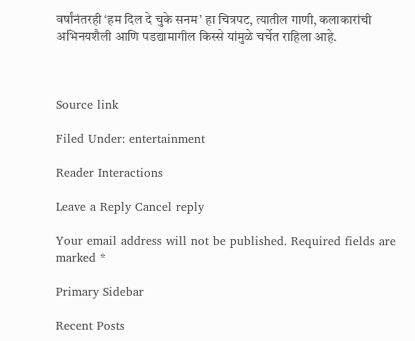वर्षांनंतरही ‘हम दिल दे चुके सनम’ हा चित्रपट, त्यातील गाणी, कलाकारांची अभिनयशैली आणि पडद्यामागील किस्से यांमुळे चर्चेत राहिला आहे.



Source link

Filed Under: entertainment

Reader Interactions

Leave a Reply Cancel reply

Your email address will not be published. Required fields are marked *

Primary Sidebar

Recent Posts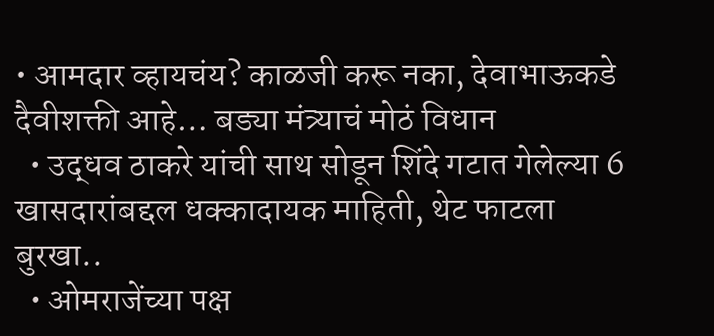• आमदार व्हायचंय? काळजी करू नका, देवाभाऊकडे दैवीशक्ती आहे… बड्या मंत्र्याचं मोठं विधान
  • उद्धव ठाकरे यांची साथ सोडून शिंदे गटात गेलेल्या 6 खासदारांबद्दल धक्कादायक माहिती, थेट फाटला बुरखा..
  • ओमराजेंच्या पक्ष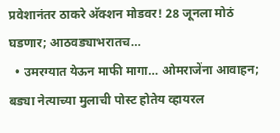प्रवेशानंतर ठाकरे अ‍ॅक्शन मोडवर! 28 जूनला मोठं घडणार; आठवड्याभरातच…
  • उमरग्यात येऊन माफी मागा… ओमराजेंना आवाहन; बड्या नेत्याच्या मुलाची पोस्ट होतेय व्हायरल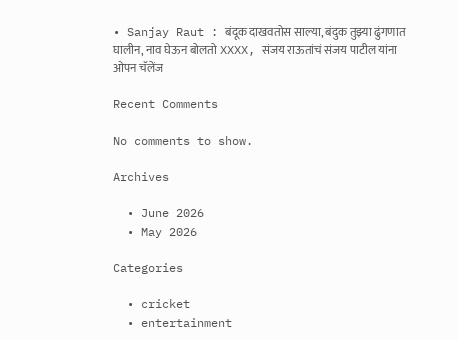• Sanjay Raut : बंदूक दाखवतोस साल्या, बंदुक तुझ्या ढुंगणात घालीन, नाव घेऊन बोलतो XXXX, संजय राऊतांचं संजय पाटील यांना ओपन चॅलेंज

Recent Comments

No comments to show.

Archives

  • June 2026
  • May 2026

Categories

  • cricket
  • entertainment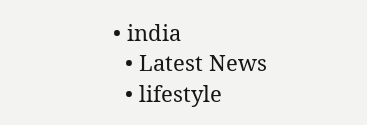• india
  • Latest News
  • lifestyle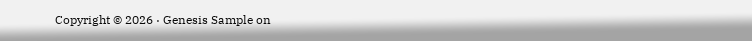Copyright © 2026 · Genesis Sample on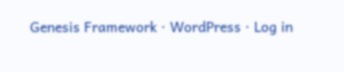Genesis Framework · WordPress · Log in